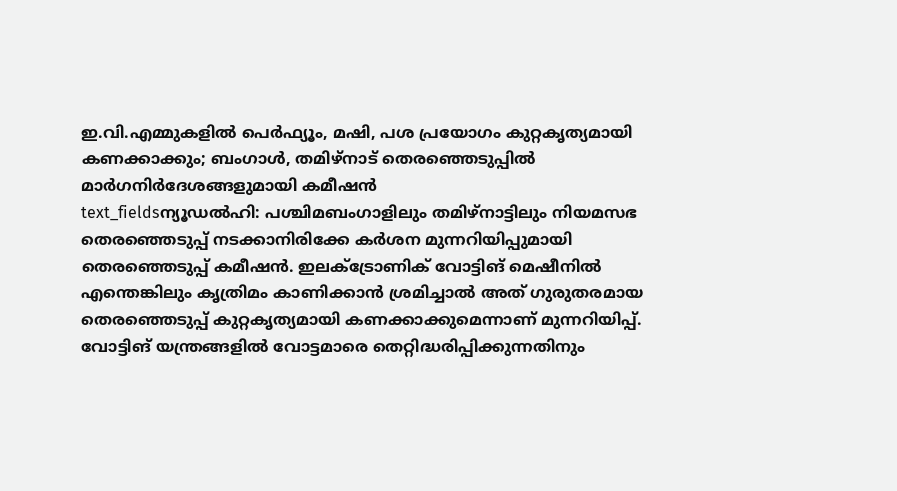ഇ.വി.എമ്മുകളിൽ പെർഫ്യൂം, മഷി, പശ പ്രയോഗം കുറ്റകൃത്യമായി കണക്കാക്കും; ബംഗാൾ, തമിഴ്നാട് തെരഞ്ഞെടുപ്പിൽ മാർഗനിർദേശങ്ങളുമായി കമീഷൻ
text_fieldsന്യൂഡൽഹി: പശ്ചിമബംഗാളിലും തമിഴ്നാട്ടിലും നിയമസഭ തെരഞ്ഞെടുപ്പ് നടക്കാനിരിക്കേ കർശന മുന്നറിയിപ്പുമായി തെരഞ്ഞെടുപ്പ് കമീഷൻ. ഇലക്ട്രോണിക് വോട്ടിങ് മെഷീനിൽ എന്തെങ്കിലും കൃത്രിമം കാണിക്കാൻ ശ്രമിച്ചാൽ അത് ഗുരുതരമായ തെരഞ്ഞെടുപ്പ് കുറ്റകൃത്യമായി കണക്കാക്കുമെന്നാണ് മുന്നറിയിപ്പ്.
വോട്ടിങ് യന്ത്രങ്ങളിൽ വോട്ടമാരെ തെറ്റിദ്ധരിപ്പിക്കുന്നതിനും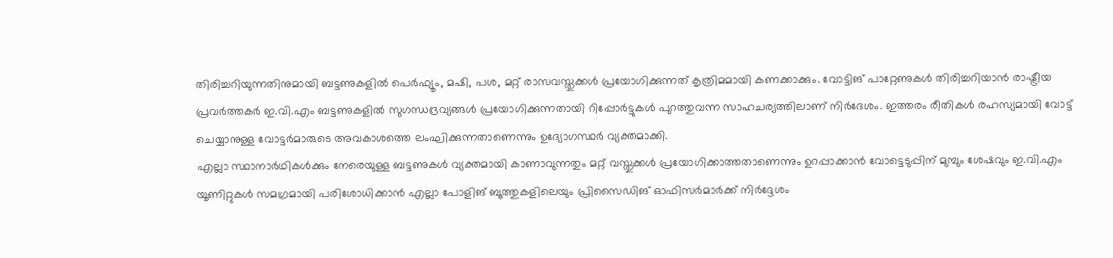തിരിച്ചറിയുന്നതിനുമായി ബട്ടണുകളിൽ പെർഫ്യൂം, മഷി, പശ, മറ്റ് രാസവസ്തുക്കൾ പ്രയോഗിക്കുന്നത് കൃത്രിമമായി കണക്കാക്കും. വോട്ടിങ് പാറ്റേണുകൾ തിരിച്ചറിയാൻ രാഷ്ട്രീയ പ്രവർത്തകർ ഇ.വി.എം ബട്ടണുകളിൽ സുഗന്ധദ്രവ്യങ്ങൾ പ്രയോഗിക്കുന്നതായി റിപ്പോർട്ടുകൾ പുറത്തുവന്ന സാഹചര്യത്തിലാണ് നിർദേശം. ഇത്തരം രീതികൾ രഹസ്യമായി വോട്ട് ചെയ്യാനുള്ള വോട്ടർമാരുടെ അവകാശത്തെ ലംഘിക്കുന്നതാണെന്നും ഉദ്യോഗസ്ഥർ വ്യക്തമാക്കി.
എല്ലാ സ്ഥാനാർഥികൾക്കും നേരെയുള്ള ബട്ടണുകൾ വ്യക്തമായി കാണാവുന്നതും മറ്റ് വസ്തുക്കൾ പ്രയോഗിക്കാത്തതാണെന്നും ഉറപ്പാക്കാൻ വോട്ടെടുപ്പിന് മുമ്പും ശേഷവും ഇ.വി.എം യൂണിറ്റുകൾ സമഗ്രമായി പരിശോധിക്കാൻ എല്ലാ പോളിങ് ബൂത്തുകളിലെയും പ്രിസൈഡിങ് ഓഫിസർമാർക്ക് നിർദ്ദേശം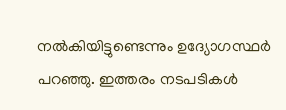നൽകിയിട്ടുണ്ടെന്നും ഉദ്യോഗസ്ഥർ പറഞ്ഞു. ഇത്തരം നടപടികൾ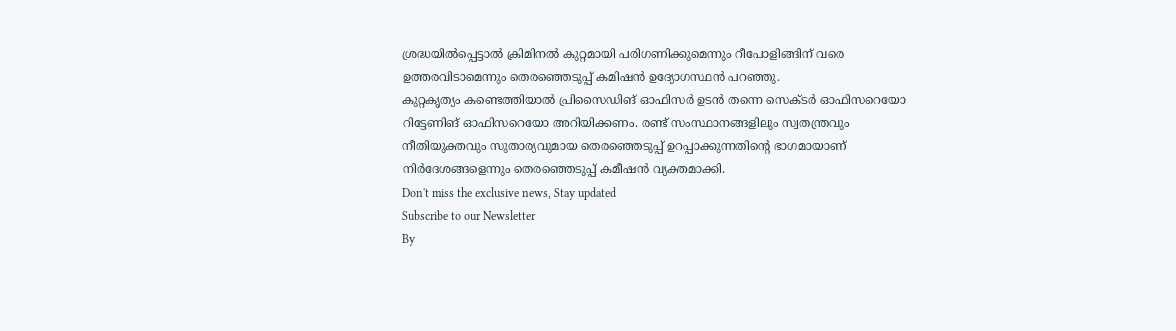ശ്രദ്ധയിൽപ്പെട്ടാൽ ക്രിമിനൽ കുറ്റമായി പരിഗണിക്കുമെന്നും റീപോളിങ്ങിന് വരെ ഉത്തരവിടാമെന്നും തെരഞ്ഞെടുപ്പ് കമിഷൻ ഉദ്യോഗസ്ഥൻ പറഞ്ഞു.
കുറ്റകൃത്യം കണ്ടെത്തിയാൽ പ്രിസൈഡിങ് ഓഫിസർ ഉടൻ തന്നെ സെക്ടർ ഓഫിസറെയോ റിട്ടേണിങ് ഓഫിസറെയോ അറിയിക്കണം. രണ്ട് സംസ്ഥാനങ്ങളിലും സ്വതന്ത്രവും നീതിയുക്തവും സുതാര്യവുമായ തെരഞ്ഞെടുപ്പ് ഉറപ്പാക്കുന്നതിന്റെ ഭാഗമായാണ് നിർദേശങ്ങളെന്നും തെരഞ്ഞെടുപ്പ് കമീഷൻ വ്യക്തമാക്കി.
Don't miss the exclusive news, Stay updated
Subscribe to our Newsletter
By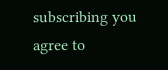subscribing you agree to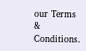our Terms & Conditions.